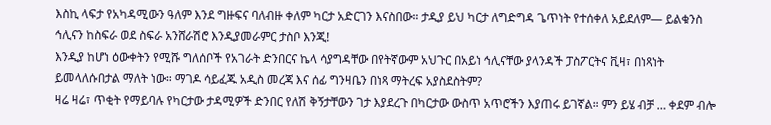እስኪ ላፍታ የአካዳሚውን ዓለም እንደ ግዙፍና ባለብዙ ቀለም ካርታ አድርገን እናስበው። ታዲያ ይህ ካርታ ለግድግዳ ጌጥነት የተሰቀለ አይደለም— ይልቁንስ ኅሊናን ከስፍራ ወደ ስፍራ አንሸራሽሮ እንዲያመራምር ታስቦ እንጂ!
እንዲያ ከሆነ ዕውቀትን የሚሹ ግለሰቦች የአገራት ድንበርና ኬላ ሳያግዳቸው በየትኛውም አህጉር በአይነ ኅሊናቸው ያላንዳች ፓስፖርትና ቪዛ፣ በነጻነት ይመላለሱበታል ማለት ነው። ማገዶ ሳይፈጁ አዲስ መረጃ እና ሰፊ ግንዛቤን በነጻ ማትረፍ አያስደስትም?
ዛሬ ዛሬ፣ ጥቂት የማይባሉ የካርታው ታዳሚዎች ድንበር የለሽ ቅኝታቸውን ገታ እያደረጉ በካርታው ውስጥ አጥሮችን እያጠሩ ይገኛል። ምን ይሄ ብቻ … ቀደም ብሎ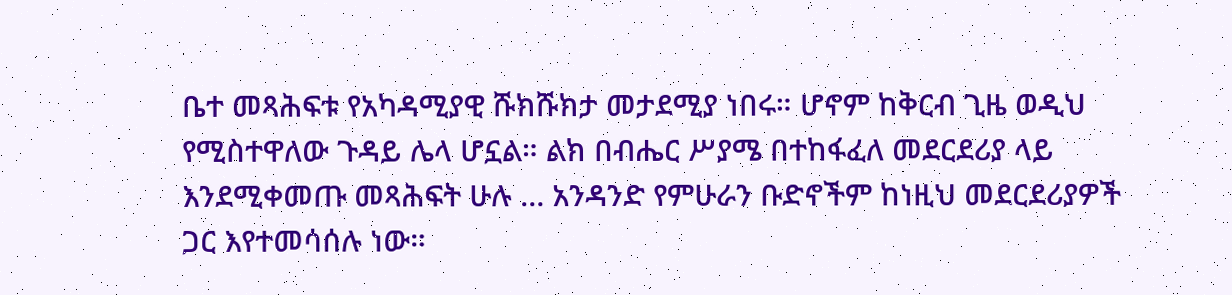ቤተ መጻሕፍቱ የአካዳሚያዊ ሹክሹክታ መታደሚያ ነበሩ። ሆኖም ከቅርብ ጊዜ ወዲህ የሚስተዋለው ጉዳይ ሌላ ሆኗል። ልክ በብሔር ሥያሜ በተከፋፈለ መደርደሪያ ላይ እንደሚቀመጡ መጻሕፍት ሁሉ … አንዳንድ የምሁራን ቡድኖችም ከነዚህ መደርደሪያዎች ጋር እየተመሳሰሉ ነው።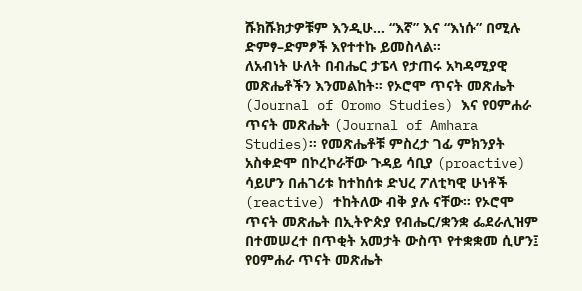ሹክሹክታዎቹም እንዲሁ… “እኛ” እና “እነሱ” በሚሉ ድምፃ–ድምፆች እየተተኩ ይመስላል።
ለአብነት ሁለት በብሔር ታፔላ የታጠሩ አካዳሚያዊ መጽሔቶችን እንመልከት። የኦሮሞ ጥናት መጽሔት (Journal of Oromo Studies) እና የዐምሐራ ጥናት መጽሔት (Journal of Amhara Studies)። የመጽሔቶቹ ምስረታ ገፊ ምክንያት አስቀድሞ በኮረኮራቸው ጉዳይ ሳቢያ (proactive) ሳይሆን በሐገሪቱ ከተከሰቱ ድህረ ፖለቲካዊ ሁነቶች (reactive) ተከትለው ብቅ ያሉ ናቸው። የኦሮሞ ጥናት መጽሔት በኢትዮጵያ የብሔር/ቋንቋ ፌደራሊዝም በተመሠረተ በጥቂት አመታት ውስጥ የተቋቋመ ሲሆን፤ የዐምሐራ ጥናት መጽሔት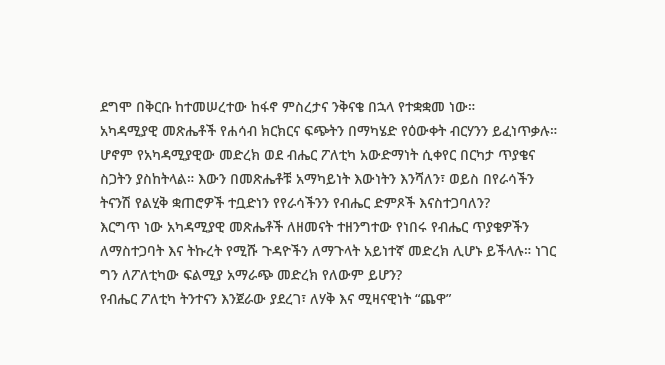ደግሞ በቅርቡ ከተመሠረተው ከፋኖ ምስረታና ንቅናቄ በኋላ የተቋቋመ ነው።
አካዳሚያዊ መጽሔቶች የሐሳብ ክርክርና ፍጭትን በማካሄድ የዕውቀት ብርሃንን ይፈነጥቃሉ። ሆኖም የአካዳሚያዊው መድረክ ወደ ብሔር ፖለቲካ አውድማነት ሲቀየር በርካታ ጥያቄና ስጋትን ያስከትላል። እውን በመጽሔቶቹ አማካይነት እውነትን እንሻለን፣ ወይስ በየራሳችን ትናንሽ የልሂቅ ቋጠሮዎች ተቧድነን የየራሳችንን የብሔር ድምጾች እናስተጋባለን?
እርግጥ ነው አካዳሚያዊ መጽሔቶች ለዘመናት ተዘንግተው የነበሩ የብሔር ጥያቄዎችን ለማስተጋባት እና ትኩረት የሚሹ ጉዳዮችን ለማጉላት አይነተኛ መድረክ ሊሆኑ ይችላሉ። ነገር ግን ለፖለቲካው ፍልሚያ አማራጭ መድረክ የለውም ይሆን?
የብሔር ፖለቲካ ትንተናን እንጀራው ያደረገ፣ ለሃቅ እና ሚዛናዊነት “ጨዋ”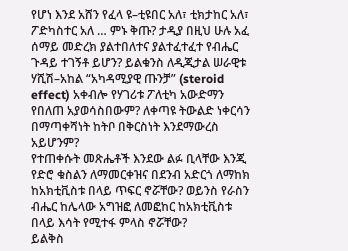የሆነ እንደ አሸን የፈላ ዩ–ቲዩበር አለ፣ ቲክታከር አለ፣ ፖድካስተር አለ … ምኑ ቅጡ? ታዲያ በዚህ ሁሉ አፈ ሰማይ መድረክ ያልተበለተና ያልተፈተፈተ የብሔር ጉዳይ ተገኝቶ ይሆን? ይልቁንስ ለዲጂታል ሠራዊቱ ሃሺሽ–አከል “አካዳሚያዊ ጡንቻ” (steroid effect) አቀብሎ የሃገሪቱ ፖለቲካ አውድማን የበለጠ አያወሳስበውም? ለቀጣዩ ትውልድ ነቀርሳን በማጣቀሻነት ከትቦ በቅርስነት እንደማውረስ አይሆንም?
የተጠቀሱት መጽሔቶች እንደው ልፉ ቢላቸው እንጂ የድሮ ቁስልን ለማመርቀዝና በደንብ አድርጎ ለማከክ ከአክቲቪስቱ በላይ ጥፍር ኖሯቸው? ወይንስ የራስን ብሔር ከሌላው አግዝፎ ለመፎከር ከአክቲቪስቱ በላይ እሳት የሚተፋ ምላስ ኖሯቸው?
ይልቅስ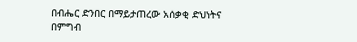በብሔር ድንበር በማይታጠረው አሰቃቂ ድህነትና በምግብ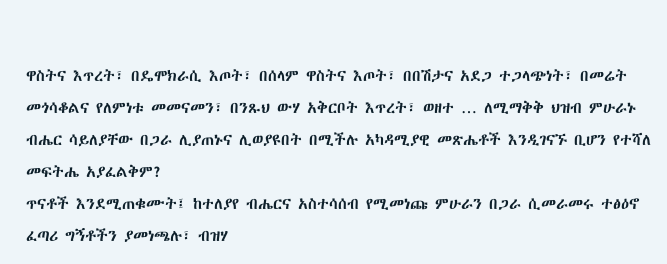ዋስትና እጥረት፣ በዴሞክራሲ እጦት፣ በሰላም ዋስትና እጦት፣ በበሽታና አደጋ ተጋላጭነት፣ በመሬት መጎሳቆልና የለምነቱ መመናመን፣ በንጹህ ውሃ አቅርቦት እጥረት፣ ወዘተ … ለሚማቅቅ ህዝብ ምሁራኑ ብሔር ሳይለያቸው በጋራ ሊያጠኑና ሊወያዩበት በሚችሉ አካዳሚያዊ መጽሔቶች እንዲገናኙ ቢሆን የተሻለ መፍትሔ አያፈልቅም?
ጥናቶች እንደሚጠቁሙት፤ ከተለያየ ብሔርና አስተሳሰብ የሚመነጩ ምሁራን በጋራ ሲመራመሩ ተፅዕኖ ፈጣሪ ግኝቶችን ያመነጫሉ፣ ብዝሃ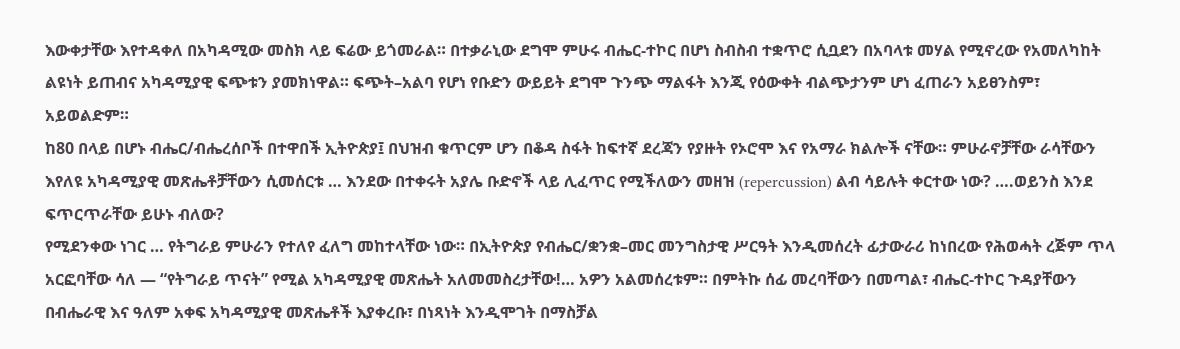እውቀታቸው እየተዳቀለ በአካዳሚው መስክ ላይ ፍሬው ይጎመራል። በተቃራኒው ደግሞ ምሁሩ ብሔር-ተኮር በሆነ ስብስብ ተቋጥሮ ሲቧደን በአባላቱ መሃል የሚኖረው የአመለካከት ልዩነት ይጠብና አካዳሚያዊ ፍጭቱን ያመክነዋል። ፍጭት–አልባ የሆነ የቡድን ውይይት ደግሞ ጉንጭ ማልፋት እንጂ የዕውቀት ብልጭታንም ሆነ ፈጠራን አይፀንስም፣ አይወልድም።
ከ80 በላይ በሆኑ ብሔር/ብሔረሰቦች በተዋበች ኢትዮጵያ፤ በህዝብ ቁጥርም ሆን በቆዳ ስፋት ከፍተኛ ደረጃን የያዙት የኦሮሞ እና የአማራ ክልሎች ናቸው። ምሁራኖቻቸው ራሳቸውን እየለዩ አካዳሚያዊ መጽሔቶቻቸውን ሲመሰርቱ … እንደው በተቀሩት አያሌ ቡድኖች ላይ ሊፈጥር የሚችለውን መዘዝ (repercussion) ልብ ሳይሉት ቀርተው ነው? ….ወይንስ እንደ ፍጥርጥራቸው ይሁኑ ብለው?
የሚደንቀው ነገር … የትግራይ ምሁራን የተለየ ፈለግ መከተላቸው ነው። በኢትዮጵያ የብሔር/ቋንቋ–መር መንግስታዊ ሥርዓት እንዲመሰረት ፊታውራሪ ከነበረው የሕወሓት ረጅም ጥላ አርፎባቸው ሳለ — “የትግራይ ጥናት” የሚል አካዳሚያዊ መጽሔት አለመመስረታቸው!… አዎን አልመሰረቱም። በምትኩ ሰፊ መረባቸውን በመጣል፣ ብሔር-ተኮር ጉዳያቸውን በብሔራዊ እና ዓለም አቀፍ አካዳሚያዊ መጽሔቶች እያቀረቡ፣ በነጻነት እንዲሞገት በማስቻል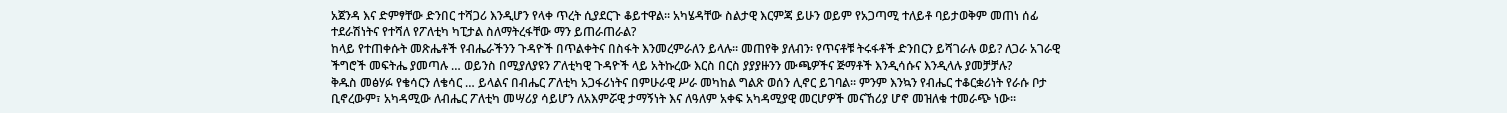አጀንዳ እና ድምፃቸው ድንበር ተሻጋሪ እንዲሆን የላቀ ጥረት ሲያደርጉ ቆይተዋል። አካሄዳቸው ስልታዊ እርምጃ ይሁን ወይም የአጋጣሚ ተለይቶ ባይታወቅም መጠነ ሰፊ ተደራሽነትና የተሻለ የፖለቲካ ካፒታል ስለማትረፋቸው ማን ይጠራጠራል?
ከላይ የተጠቀሱት መጽሔቶች የብሔራችንን ጉዳዮች በጥልቀትና በስፋት እንመረምራለን ይላሉ። መጠየቅ ያለብን፡ የጥናቶቹ ትሩፋቶች ድንበርን ይሻገራሉ ወይ? ለጋራ አገራዊ ችግሮች መፍትሔ ያመጣሉ … ወይንስ በሚያለያዩን ፖለቲካዊ ጉዳዮች ላይ አትኩረው እርስ በርስ ያያያዙንን ሙጫዎችና ጅማቶች እንዲሳሱና እንዲላሉ ያመቻቻሉ?
ቅዱስ መፅሃፉ የቄሳርን ለቄሳር … ይላልና በብሔር ፖለቲካ አጋፋሪነትና በምሁራዊ ሥራ መካከል ግልጽ ወሰን ሊኖር ይገባል። ምንም እንኳን የብሔር ተቆርቋሪነት የራሱ ቦታ ቢኖረውም፣ አካዳሚው ለብሔር ፖለቲካ መሣሪያ ሳይሆን ለአእምሯዊ ታማኝነት እና ለዓለም አቀፍ አካዳሚያዊ መርሆዎች መናኸሪያ ሆኖ መዝለቁ ተመራጭ ነው።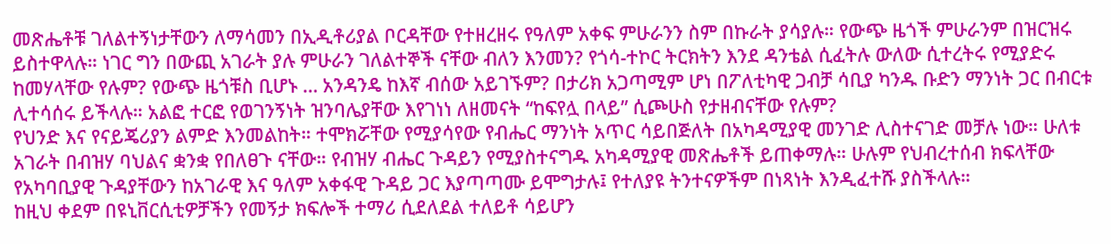መጽሔቶቹ ገለልተኝነታቸውን ለማሳመን በኢዲቶሪያል ቦርዳቸው የተዘረዘሩ የዓለም አቀፍ ምሁራንን ስም በኩራት ያሳያሉ። የውጭ ዜጎች ምሁራንም በዝርዝሩ ይስተዋላሉ። ነገር ግን በውጪ አገራት ያሉ ምሁራን ገለልተኞች ናቸው ብለን እንመን? የጎሳ-ተኮር ትርክትን እንደ ዳንቴል ሲፈትሉ ውለው ሲተረትሩ የሚያድሩ ከመሃላቸው የሉም? የውጭ ዜጎቹስ ቢሆኑ … አንዳንዴ ከእኛ ብሰው አይገኙም? በታሪክ አጋጣሚም ሆነ በፖለቲካዊ ጋብቻ ሳቢያ ካንዱ ቡድን ማንነት ጋር በብርቱ ሊተሳሰሩ ይችላሉ። አልፎ ተርፎ የወገንኝነት ዝንባሌያቸው እየገነነ ለዘመናት “ከፍየሏ በላይ” ሲጮሁስ የታዘብናቸው የሉም?
የህንድ እና የናይጄሪያን ልምድ እንመልከት። ተሞክሯቸው የሚያሳየው የብሔር ማንነት አጥር ሳይበጅለት በአካዳሚያዊ መንገድ ሊስተናገድ መቻሉ ነው። ሁለቱ አገራት በብዝሃ ባህልና ቋንቋ የበለፀጉ ናቸው። የብዝሃ ብሔር ጉዳይን የሚያስተናግዱ አካዳሚያዊ መጽሔቶች ይጠቀማሉ። ሁሉም የህብረተሰብ ክፍላቸው የአካባቢያዊ ጉዳያቸውን ከአገራዊ እና ዓለም አቀፋዊ ጉዳይ ጋር እያጣጣሙ ይሞግታሉ፤ የተለያዩ ትንተናዎችም በነጻነት እንዲፈተሹ ያስችላሉ።
ከዚህ ቀደም በዩኒቨርሲቲዎቻችን የመኝታ ክፍሎች ተማሪ ሲደለደል ተለይቶ ሳይሆን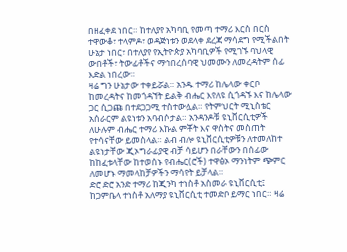በዘፈቀደ ነበር። ከተለያየ አካባቢ የመጣ ተማሪ እርስ በርስ ተዋውቆ፣ ተላምዶ፣ ወዳጅነቱን ወደላቀ ደረጃ ማሳደግ የሚችልበት ሁኔታ ነበር፣ በተለያየ የኢትዮጵያ አካባቢዎች የሚገኙ ባህላዊ ውበቶች፣ ትውፊቶችና ማኅበረሰባዊ ህመሙን ለመረዳትም ሰፊ እድል ነበረው።
ዛሬ ግን ሁኔታው ተቀይሯል። አንዱ ተማሪ ከሌላው ቀርቦ ከመረዳትና ከመጎዳኘት ይልቅ ብሔር እየለዩ ሲጎዳኙ እና ከሌላው ጋር ሲጋጩ በተደጋጋሚ ተስተውሏል። የትምህርት ሚኒስቴር አሰራርም ልዩነቱን አባብሶታል። አንዳንዶቹ ዩኒቨርሲቲዎች ለሁሉም ብሔር ተማሪ እኩል ምቾት እና ዋስትና መስጠት የተሳናቸው ይመስላል። ልብ ብሎ ዩኒቨርሲቲዎቹን ለተመለከተ ልዩነታቸው ጂኦግራፊያዊ ብቻ ሳይሆን በራቸውን በሰፊው ከከፈቱላቸው ከተወሰኑ የብሔር(ሮች) ተዋፅኦ ማንነትም ጭምር ለመሆኑ ማመላከቻዎችን ማሳየት ይቻላል።
ድሮ ድሮ አንድ ተማሪ ከጂንካ ተነስቶ አስመራ ዩኒቨርሲቲ፤ ከጋምቤላ ተነስቶ አለማያ ዩኒቨርሲቲ ተመድቦ ይማር ነበር። ዛሬ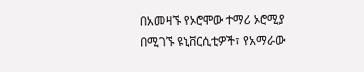በአመዛኙ የኦሮሞው ተማሪ ኦሮሚያ በሚገኙ ዩኒቨርሲቲዎች፣ የአማራው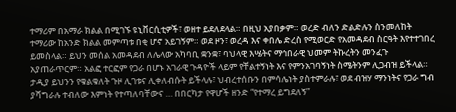ተማሪም በአማራ ክልል በሚገኙ ዩኒቨርሲቲዎች፣ ወዘተ ይደለደላል። በዚህ አያበቃም። ወረድ ብለን ድልድሉን ስንመለከት ተማሪው ከአንድ ክልል መምጣቱ በቂ ሆኖ አይገኝም። ወደ ዞን፣ ወረዳ እና ቀበሌ ድረስ የሚወርድ የአመዳደብ ስርዓት እየተተገበረ ይመስላል። ይህን መሰል አመዳደብ ለሌላው አካባቢ ቋንቋ፣ ባህላዊ እሤትና ማኅበራዊ ህመም ትኩረትን መንፈጉ አያጠራጥርም። አልፎ ተርፎም የጋራ በሆኑ አገራዊ ጉዳዮች ላይም የቸልተኝነት እና የምንአገባኝነት ስሜትንም ሊጋብዝ ይችላል።
ታዲያ ይህንን የቁልቁለት ጉዞ ሊገቱና ሊቀለብሱት ይችላሉ፣ ህብረተሰቡን በምሳሌነት ያስተምራሉ፣ ወደ ብዝሃ ማንነትና የጋራ ግብ ያሻግራሉ ተብለው እምነት የተጣለባቸውና … በበርካታ የዋሆች ዘንድ “የተማረ ይግደለኝ”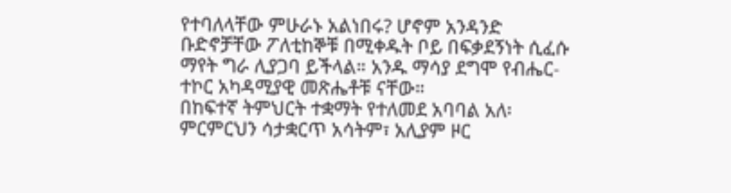የተባለላቸው ምሁራኑ አልነበሩ? ሆኖም አንዳንድ ቡድኖቻቸው ፖለቲከኞቹ በሚቀዱት ቦይ በፍቃደኝነት ሲፈሱ ማየት ግራ ሊያጋባ ይችላል። አንዱ ማሳያ ደግሞ የብሔር-ተኮር አካዳሚያዊ መጽሔቶቹ ናቸው።
በከፍተኛ ትምህርት ተቋማት የተለመደ አባባል አለ፡ ምርምርህን ሳታቋርጥ አሳትም፣ አሊያም ዞር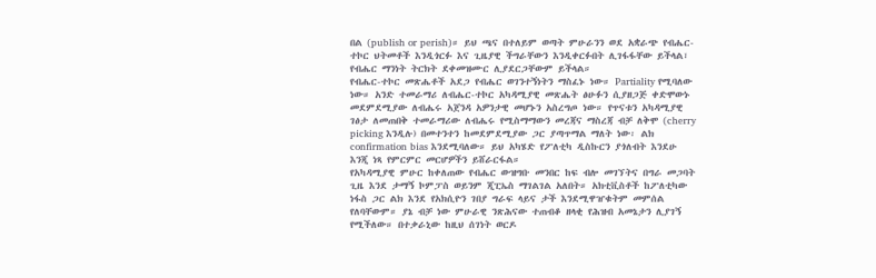በል (publish or perish)። ይህ ጫና በተለይም ወጣት ምሁራንን ወደ አቋራጭ የብሔር-ተኮር ህትመቶች እንዲጎርፉ እና ጊዜያዊ ችግራቸውን እንዲቀርፉበት ሊገፋፋቸው ይችላል፣ የብሔር ማንነት ትርክት ደቀመዝሙር ሊያደርጋቸውም ይችላል።
የብሔር-ተኮር መጽሔቶች አደጋ የብሔር ወገንተኝነትን ማስፈኑ ነው። Partiality የሚባለው ነው። አንድ ተመራማሪ ለብሔር-ተኮር አካዳሚያዊ መጽሔት ፅሁፉን ሲያዘጋጅ ቀድሞውኑ መደምደሚያው ለብሔሩ አጀንዳ አዎንታዊ መሆኑን አስረግጦ ነው። የጥናቱን አካዳሚያዊ ገፅታ ለመጠበቅ ተመራማሪው ለብሔሩ የሚስማማውን መረጃና ማስረጃ ብቻ ለቅሞ (cherry picking እንዲሉ) በመተንተን ከመደምደሚያው ጋር ያጣጥማል ማለት ነው፡ ልክ confirmation bias እንደሚባለው። ይህ አካሄድ የፖለቲካ ዲስኩርን ያጎለብት እንደሁ እንጂ ነጻ የምርምር መርሆዎችን ይሸራርፋል።
የአካዳሚያዊ ምሁር ከቀለጠው የብሔር ውዝግቡ መንበር ከፍ ብሎ መገኘትና በግራ መጋባት ጊዜ እንደ ታማኝ ኮምፓስ ወይንም ጂፒኤስ ማገልገል አለበት። አክቲቪስቶች ከፖለቲካው ነፋስ ጋር ልክ እንደ የአክሲዮን ገበያ ግራፍ ላይና ታች እንደሚዋዠቁትም መምሰል የለባቸውም። ያኔ ብቻ ነው ምሁራዊ ንጽሕናው ተጠብቆ ዘላቂ የሕዝብ አመኔታን ሊያገኝ የሚችለው። በተቃራኒው ከዚህ ሰገነት ወርዶ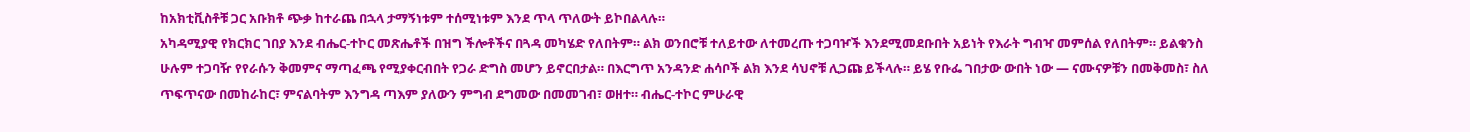ከአክቲቪስቶቹ ጋር አቡክቶ ጭቃ ከተራጨ በኋላ ታማኝነቱም ተሰሚነቱም እንደ ጥላ ጥለውት ይኮበልላሉ።
አካዳሚያዊ የክርክር ገበያ እንደ ብሔር-ተኮር መጽሔቶች በዝግ ችሎቶችና በጓዳ መካሄድ የለበትም። ልክ ወንበሮቹ ተለይተው ለተመረጡ ተጋባዦች እንደሚመደቡበት አይነት የእራት ግብዣ መምሰል የለበትም። ይልቁንስ ሁሉም ተጋባዥ የየራሱን ቅመምና ማጣፈጫ የሚያቀርብበት የጋራ ድግስ መሆን ይኖርበታል። በእርግጥ አንዳንድ ሐሳቦች ልክ እንደ ሳህኖቹ ሊጋጩ ይችላሉ። ይሄ የቡፌ ገበታው ውበት ነው — ናሙናዎቹን በመቅመስ፣ ስለ ጥፍጥናው በመከራከር፣ ምናልባትም እንግዳ ጣእም ያለውን ምግብ ደግመው በመመገብ፣ ወዘተ። ብሔር-ተኮር ምሁራዊ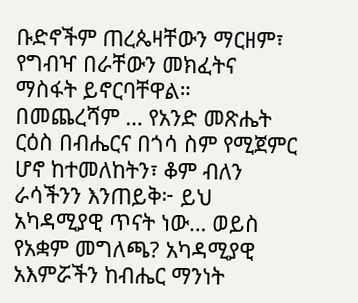ቡድኖችም ጠረጴዛቸውን ማርዘም፣ የግብዣ በራቸውን መክፈትና ማስፋት ይኖርባቸዋል።
በመጨረሻም … የአንድ መጽሔት ርዕስ በብሔርና በጎሳ ስም የሚጀምር ሆኖ ከተመለከትን፣ ቆም ብለን ራሳችንን እንጠይቅ፦ ይህ አካዳሚያዊ ጥናት ነው… ወይስ የአቋም መግለጫ? አካዳሚያዊ አእምሯችን ከብሔር ማንነት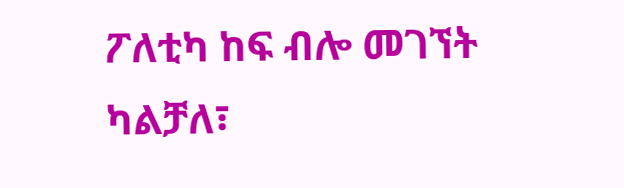ፖለቲካ ከፍ ብሎ መገኘት ካልቻለ፣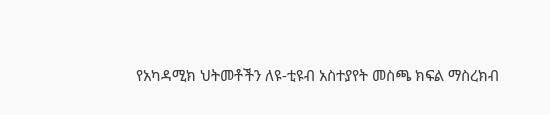የአካዳሚክ ህትመቶችን ለዩ-ቲዩብ አስተያየት መስጫ ክፍል ማስረክብ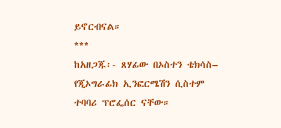ይኖርብናል።
***
ከአዘጋጁ፡- ጸሃፊው በኦስተን ቴክሳስ– የጂኦግራፊክ ኢንፎርሜሽን ሲስተም ተባባሪ ፕሮፌሰር ናቸው።